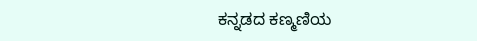ಕನ್ನಡದ ಕಣ್ಮಣಿಯ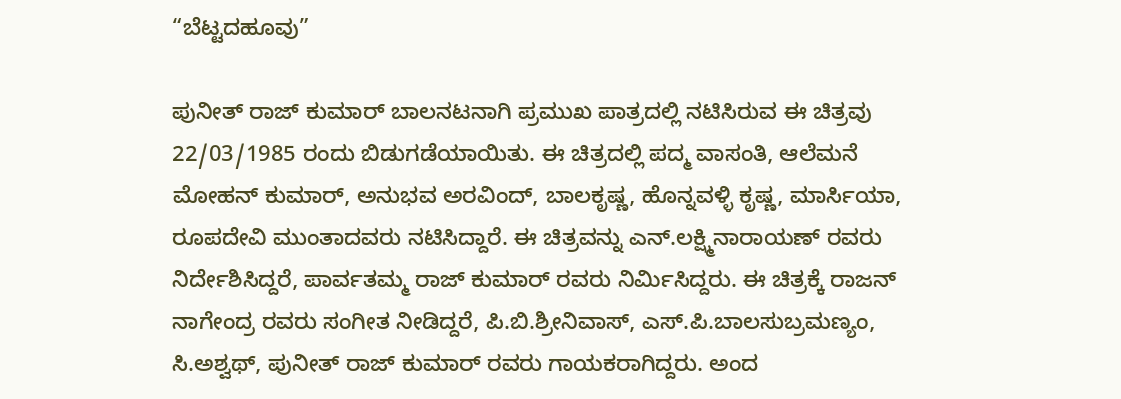“ಬೆಟ್ಟದಹೂವು”

ಪುನೀತ್ ರಾಜ್ ಕುಮಾರ್ ಬಾಲನಟನಾಗಿ ಪ್ರಮುಖ ಪಾತ್ರದಲ್ಲಿ ನಟಿಸಿರುವ ಈ ಚಿತ್ರವು 22/03/1985 ರಂದು ಬಿಡುಗಡೆಯಾಯಿತು. ಈ ಚಿತ್ರದಲ್ಲಿ ಪದ್ಮ ವಾಸಂತಿ, ಆಲೆಮನೆ ಮೋಹನ್ ಕುಮಾರ್, ಅನುಭವ ಅರವಿಂದ್, ಬಾಲಕೃಷ್ಣ, ಹೊನ್ನವಳ್ಳಿ ಕೃಷ್ಣ, ಮಾರ್ಸಿಯಾ, ರೂಪದೇವಿ ಮುಂತಾದವರು ನಟಿಸಿದ್ದಾರೆ. ಈ ಚಿತ್ರವನ್ನು ಎನ್.ಲಕ್ಷ್ಮಿನಾರಾಯಣ್ ರವರು ನಿರ್ದೇಶಿಸಿದ್ದರೆ, ಪಾರ್ವತಮ್ಮ ರಾಜ್ ಕುಮಾರ್ ರವರು ನಿರ್ಮಿಸಿದ್ದರು. ಈ ಚಿತ್ರಕ್ಕೆ ರಾಜನ್ ನಾಗೇಂದ್ರ ರವರು ಸಂಗೀತ ನೀಡಿದ್ದರೆ, ಪಿ.ಬಿ.ಶ್ರೀನಿವಾಸ್, ಎಸ್.ಪಿ.ಬಾಲಸುಬ್ರಮಣ್ಯಂ, ಸಿ.ಅಶ್ವಥ್, ಪುನೀತ್ ರಾಜ್ ಕುಮಾರ್ ರವರು ಗಾಯಕರಾಗಿದ್ದರು. ಅಂದ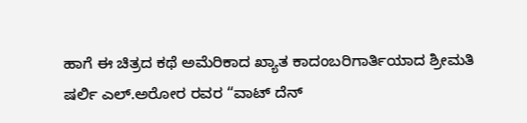ಹಾಗೆ ಈ ಚಿತ್ರದ ಕಥೆ ಅಮೆರಿಕಾದ ಖ್ಯಾತ ಕಾದಂಬರಿಗಾರ್ತಿಯಾದ ಶ್ರೀಮತಿ ಷರ್ಲಿ ಎಲ್.ಅರೋರ ರವರ “ವಾಟ್ ದೆನ್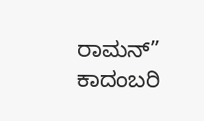ರಾಮನ್” ಕಾದಂಬರಿ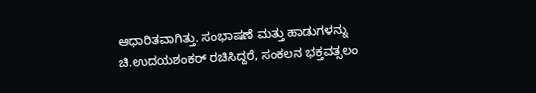ಆಧಾರಿತವಾಗಿತ್ತು. ಸಂಭಾಷಣೆ ಮತ್ತು ಹಾಡುಗಳನ್ನು ಚಿ.ಉದಯಶಂಕರ್ ರಚಿಸಿದ್ದರೆ, ಸಂಕಲನ ಭಕ್ತವತ್ಸಲಂ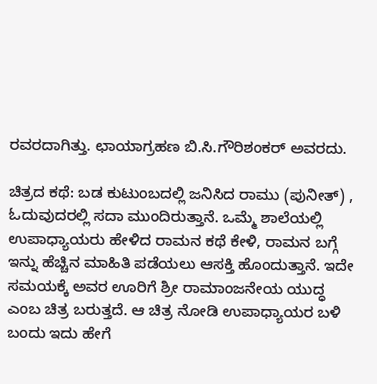ರವರದಾಗಿತ್ತು. ಛಾಯಾಗ್ರಹಣ ಬಿ.ಸಿ.ಗೌರಿಶಂಕರ್ ಅವರದು.

ಚಿತ್ರದ ಕಥೆ: ಬಡ ಕುಟುಂಬದಲ್ಲಿ ಜನಿಸಿದ ರಾಮು (ಪುನೀತ್) , ಓದುವುದರಲ್ಲಿ ಸದಾ ಮುಂದಿರುತ್ತಾನೆ. ಒಮ್ಮೆ ಶಾಲೆಯಲ್ಲಿ ಉಪಾಧ್ಯಾಯರು ಹೇಳಿದ ರಾಮನ ಕಥೆ ಕೇಳಿ, ರಾಮನ ಬಗ್ಗೆ ಇನ್ನು ಹೆಚ್ಚಿನ ಮಾಹಿತಿ ಪಡೆಯಲು ಆಸಕ್ತಿ ಹೊಂದುತ್ತಾನೆ. ಇದೇ ಸಮಯಕ್ಕೆ ಅವರ ಊರಿಗೆ‌ ಶ್ರೀ ರಾಮಾಂಜನೇಯ ಯುದ್ಧ ಎಂಬ ಚಿತ್ರ ಬರುತ್ತದೆ. ಆ ಚಿತ್ರ ನೋಡಿ ಉಪಾಧ್ಯಾಯರ ಬಳಿ ಬಂದು ಇದು ಹೇಗೆ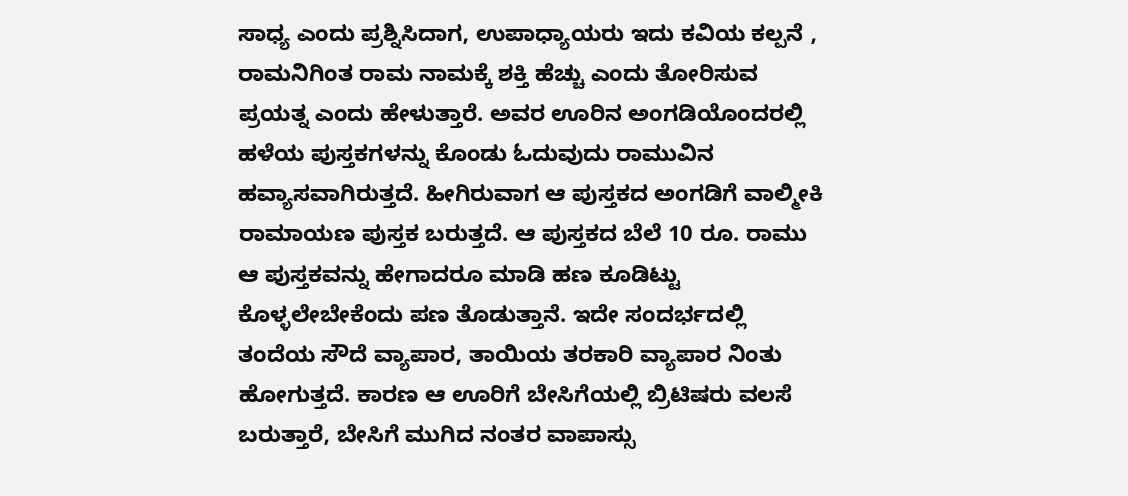ಸಾಧ್ಯ ಎಂದು ಪ್ರಶ್ನಿಸಿದಾಗ, ಉಪಾಧ್ಯಾಯರು ಇದು ಕವಿಯ ಕಲ್ಪನೆ , ರಾಮನಿಗಿಂತ ರಾಮ ನಾಮಕ್ಕೆ ಶಕ್ತಿ ಹೆಚ್ಚು ಎಂದು ತೋರಿಸುವ ಪ್ರಯತ್ನ ಎಂದು ಹೇಳುತ್ತಾರೆ. ಅವರ ಊರಿನ ಅಂಗಡಿಯೊಂದರಲ್ಲಿ ಹಳೆಯ ಪುಸ್ತಕಗಳನ್ನು ಕೊಂಡು ಓದುವುದು ರಾಮುವಿನ ಹವ್ಯಾಸವಾಗಿರುತ್ತದೆ. ಹೀಗಿರುವಾಗ ಆ ಪುಸ್ತಕದ ಅಂಗಡಿಗೆ ವಾಲ್ಮೀಕಿ ರಾಮಾಯಣ ಪುಸ್ತಕ ಬರುತ್ತದೆ. ಆ ಪುಸ್ತಕದ ಬೆಲೆ 10 ರೂ. ರಾಮು ಆ ಪುಸ್ತಕವನ್ನು ಹೇಗಾದರೂ ಮಾಡಿ ಹಣ ಕೂಡಿಟ್ಟು ಕೊಳ್ಳಲೇಬೇಕೆಂದು ಪಣ ತೊಡುತ್ತಾನೆ. ಇದೇ ಸಂದರ್ಭದಲ್ಲಿ ತಂದೆಯ ಸೌದೆ ವ್ಯಾಪಾರ, ತಾಯಿಯ ತರಕಾರಿ ವ್ಯಾಪಾರ ನಿಂತು ಹೋಗುತ್ತದೆ. ಕಾರಣ ಆ ಊರಿಗೆ ಬೇಸಿಗೆಯಲ್ಲಿ ಬ್ರಿಟಿಷರು ವಲಸೆ ಬರುತ್ತಾರೆ, ಬೇಸಿಗೆ ಮುಗಿದ ನಂತರ ವಾಪಾಸ್ಸು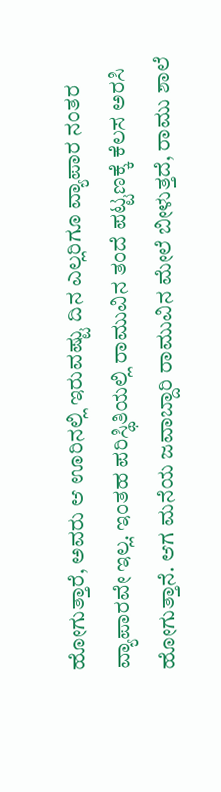ಹೋಗುತ್ತಾರೆ, ಅವರು ಆ ಊರಿನಲ್ಲಿ ಇರುವಷ್ಟು ದಿನ ಎಲ್ಲರಿಗೂ ವ್ಯಾಪಾರ ನಂತರ ವ್ಯಾಪಾರವೇ ಇಲ್ಲ. ಇಂತಹ ಪರಿಸ್ಥಿತಿಯಲ್ಲಿ ರಾಮುವಿನ ತಂದೆ ಪಟ್ಟಣಕ್ಕೆ ಕೆಲಸ ಅರಸಿ ಹೋಗುತ್ತಾನೆ. ಆಗ ಮನೆಯ ಜವಾಬ್ದಾರಿ ರಾಮುವಿನ ಮೇಲೆ ಬೀಳುತ್ತದೆ, ರಾಮು ಶಾಲೆ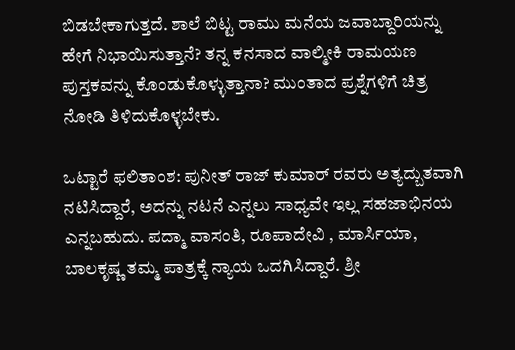ಬಿಡಬೇಕಾಗುತ್ತದೆ. ಶಾಲೆ ಬಿಟ್ಟ ರಾಮು ಮನೆಯ ಜವಾಬ್ದಾರಿಯನ್ನು ಹೇಗೆ ನಿಭಾಯಿಸುತ್ತಾನೆ? ತನ್ನ ಕನಸಾದ ವಾಲ್ಮೀಕಿ ರಾಮಯಣ ಪುಸ್ತಕವನ್ನು ಕೊಂಡುಕೊಳ್ಳುತ್ತಾನಾ? ಮುಂತಾದ ಪ್ರಶ್ನೆಗಳಿಗೆ ಚಿತ್ರ ನೋಡಿ ತಿಳಿದುಕೊಳ್ಳಬೇಕು.

ಒಟ್ಟಾರೆ ಫಲಿತಾಂಶ: ಪುನೀತ್ ರಾಜ್ ಕುಮಾರ್ ರವರು ಅತ್ಯದ್ಬುತವಾಗಿ ನಟಿಸಿದ್ದಾರೆ, ಅದನ್ನು ನಟನೆ ಎನ್ನಲು ಸಾಧ್ಯವೇ ಇಲ್ಲ ಸಹಜಾಭಿನಯ ಎನ್ನಬಹುದು. ಪದ್ಮಾ ವಾಸಂತಿ, ರೂಪಾದೇವಿ , ಮಾರ್ಸಿಯಾ, ಬಾಲಕೃಷ್ಣ ತಮ್ಮ ಪಾತ್ರಕ್ಕೆ ನ್ಯಾಯ ಒದಗಿಸಿದ್ದಾರೆ. ಶ್ರೀ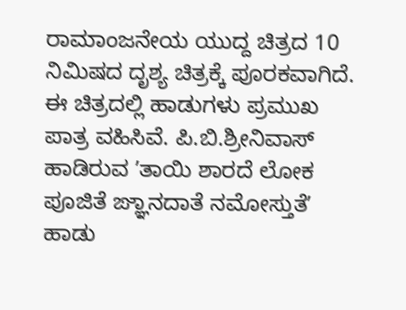ರಾಮಾಂಜನೇಯ ಯುದ್ದ ಚಿತ್ರದ 10 ನಿಮಿಷದ ದೃಶ್ಯ ಚಿತ್ರಕ್ಕೆ ಪೂರಕವಾಗಿದೆ. ಈ ಚಿತ್ರದಲ್ಲಿ ಹಾಡುಗಳು ಪ್ರಮುಖ ಪಾತ್ರ ವಹಿಸಿವೆ. ಪಿ.ಬಿ.ಶ್ರೀನಿವಾಸ್ ಹಾಡಿರುವ ʼತಾಯಿ ಶಾರದೆ ಲೋಕ ಪೂಜಿತೆ ಙ್ಞಾನದಾತೆ ನಮೋಸ್ತುತೆʼ ಹಾಡು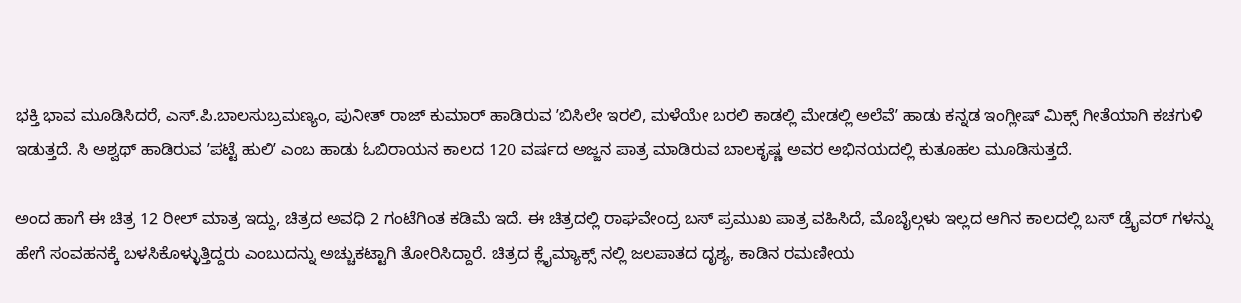ಭಕ್ತಿ ಭಾವ ಮೂಡಿಸಿದರೆ, ಎಸ್.ಪಿ.ಬಾಲಸುಬ್ರಮಣ್ಯಂ, ಪುನೀತ್ ರಾಜ್ ಕುಮಾರ್ ಹಾಡಿರುವ ʼಬಿಸಿಲೇ ಇರಲಿ, ಮಳೆಯೇ ಬರಲಿ ಕಾಡಲ್ಲಿ ಮೇಡಲ್ಲಿ ಅಲೆವೆʼ ಹಾಡು ಕನ್ನಡ ಇಂಗ್ಲೀಷ್ ಮಿಕ್ಸ್ ಗೀತೆಯಾಗಿ ಕಚಗುಳಿ ಇಡುತ್ತದೆ. ಸಿ ಅಶ್ವಥ್ ಹಾಡಿರುವ ʼಪಟ್ಟೆ ಹುಲಿʼ ಎಂಬ ಹಾಡು ಓಬಿರಾಯನ ಕಾಲದ 120 ವರ್ಷದ ಅಜ್ಜನ ಪಾತ್ರ ಮಾಡಿರುವ ಬಾಲಕೃಷ್ಣ ಅವರ ಅಭಿನಯದಲ್ಲಿ ಕುತೂಹಲ ಮೂಡಿಸುತ್ತದೆ.

ಅಂದ ಹಾಗೆ ಈ ಚಿತ್ರ 12 ರೀಲ್ ಮಾತ್ರ ಇದ್ದು, ಚಿತ್ರದ ಅವಧಿ 2 ಗಂಟೆಗಿಂತ ಕಡಿಮೆ ಇದೆ. ಈ ಚಿತ್ರದಲ್ಲಿ ರಾಘವೇಂದ್ರ ಬಸ್ ಪ್ರಮುಖ ಪಾತ್ರ ವಹಿಸಿದೆ, ಮೊಬೈಲ್ಗಳು ಇಲ್ಲದ ಆಗಿನ ಕಾಲದಲ್ಲಿ ಬಸ್ ಡ್ರೈವರ್ ಗಳನ್ನು ಹೇಗೆ ಸಂವಹನಕ್ಕೆ ಬಳಸಿಕೊಳ್ಳುತ್ತಿದ್ದರು ಎಂಬುದನ್ನು ಅಚ್ಚುಕಟ್ಟಾಗಿ ತೋರಿಸಿದ್ದಾರೆ. ಚಿತ್ರದ ಕ್ಲೈಮ್ಯಾಕ್ಸ್ ನಲ್ಲಿ ಜಲಪಾತದ ದೃಶ್ಯ, ಕಾಡಿನ ರಮಣೀಯ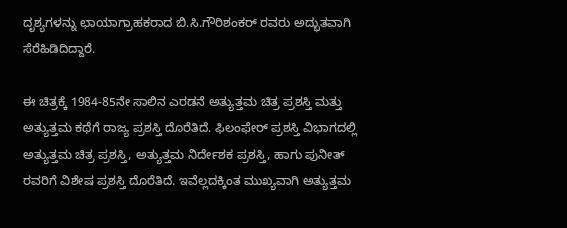ದೃಶ್ಯಗಳನ್ನು ಛಾಯಾಗ್ರಾಹಕರಾದ ಬಿ.ಸಿ.ಗೌರಿಶಂಕರ್ ರವರು ಅದ್ಭುತವಾಗಿ ಸೆರೆಹಿಡಿದಿದ್ದಾರೆ.

ಈ ಚಿತ್ರಕ್ಕೆ 1984-85ನೇ ಸಾಲಿನ ಎರಡನೆ ಅತ್ಯುತ್ತಮ ಚಿತ್ರ ಪ್ರಶಸ್ತಿ ಮತ್ತು ಅತ್ಯುತ್ತಮ ಕಥೆಗೆ ರಾಜ್ಯ ಪ್ರಶಸ್ತಿ ದೊರೆತಿದೆ. ಫಿಲಂಫೇರ್ ಪ್ರಶಸ್ತಿ ವಿಭಾಗದಲ್ಲಿ ಅತ್ಯುತ್ತಮ ಚಿತ್ರ ಪ್ರಶಸ್ತಿ, ಅತ್ಯುತ್ತಮ ನಿರ್ದೇಶಕ ಪ್ರಶಸ್ತಿ, ಹಾಗು ಪುನೀತ್ ರವರಿಗೆ ವಿಶೇಷ ಪ್ರಶಸ್ತಿ ದೊರೆತಿದೆ. ಇವೆಲ್ಲದಕ್ಕಿಂತ ಮುಖ್ಯವಾಗಿ ಅತ್ಯುತ್ತಮ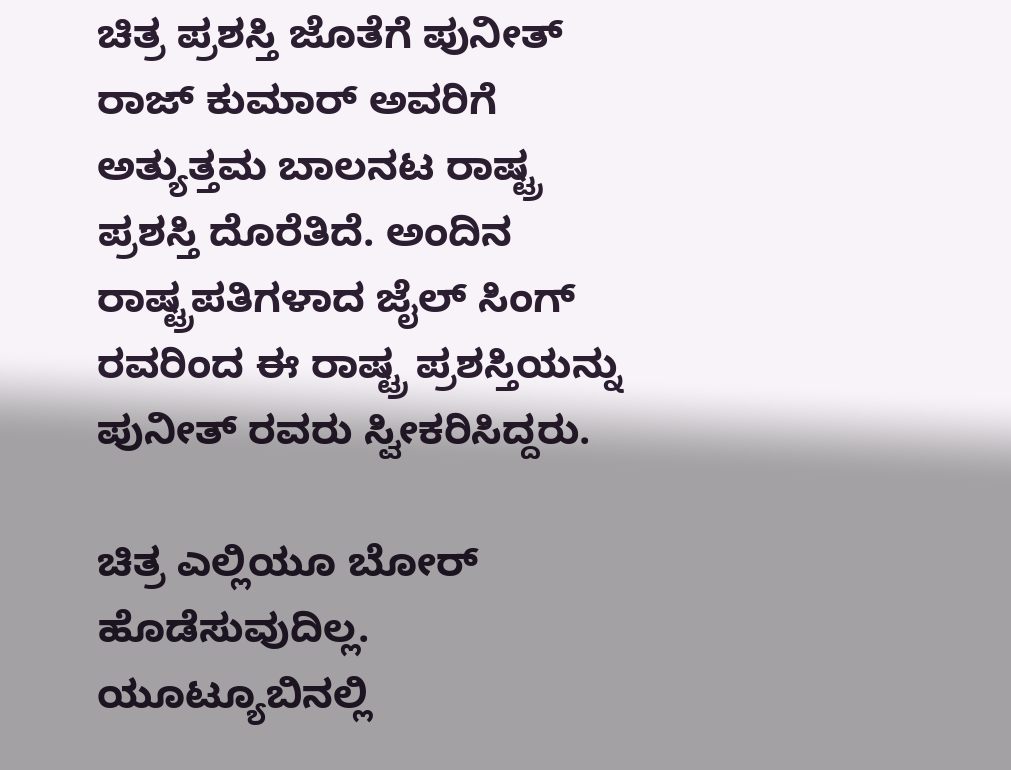ಚಿತ್ರ ಪ್ರಶಸ್ತಿ ಜೊತೆಗೆ ಪುನೀತ್ ರಾಜ್ ಕುಮಾರ್ ಅವರಿಗೆ ಅತ್ಯುತ್ತಮ ಬಾಲನಟ ರಾಷ್ಟ್ರ ಪ್ರಶಸ್ತಿ ದೊರೆತಿದೆ. ಅಂದಿನ ರಾಷ್ಟ್ರಪತಿಗಳಾದ ಜೈಲ್ ಸಿಂಗ್ ರವರಿಂದ ಈ ರಾಷ್ಟ್ರ ಪ್ರಶಸ್ತಿಯನ್ನು ಪುನೀತ್ ರವರು ಸ್ವೀಕರಿಸಿದ್ದರು.

ಚಿತ್ರ ಎಲ್ಲಿಯೂ ಬೋರ್ ಹೊಡೆಸುವುದಿಲ್ಲ. ಯೂಟ್ಯೂಬಿನಲ್ಲಿ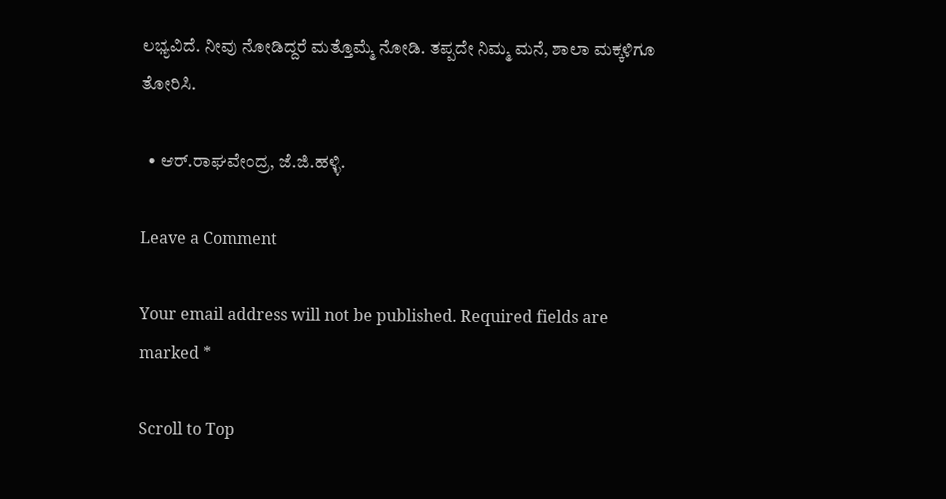ಲಭ್ಯವಿದೆ. ನೀವು ನೋಡಿದ್ದರೆ ಮತ್ತೊಮ್ಮೆ ನೋಡಿ. ತಪ್ಪದೇ ನಿಮ್ಮ ಮನೆ, ಶಾಲಾ ಮಕ್ಕಳಿಗೂ ತೋರಿಸಿ.

  • ಆರ್.ರಾಘವೇಂದ್ರ, ಜೆ.ಜಿ.ಹಳ್ಳಿ.

Leave a Comment

Your email address will not be published. Required fields are marked *

Scroll to Top